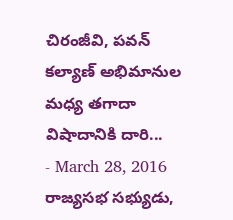చిరంజీవి, పవన్ కల్యాణ్ అభిమానుల మధ్య తగాదా విషాదానికి దారి...
- March 28, 2016
రాజ్యసభ సభ్యుడు,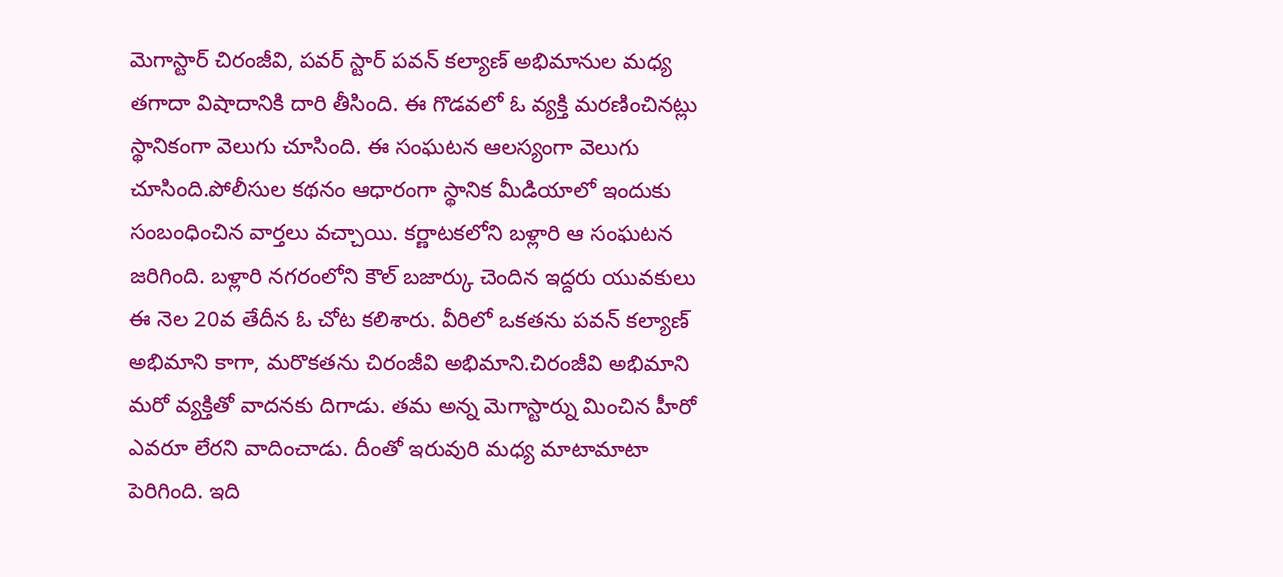మెగాస్టార్ చిరంజీవి, పవర్ స్టార్ పవన్ కల్యాణ్ అభిమానుల మధ్య తగాదా విషాదానికి దారి తీసింది. ఈ గొడవలో ఓ వ్యక్తి మరణించినట్లు స్థానికంగా వెలుగు చూసింది. ఈ సంఘటన ఆలస్యంగా వెలుగు చూసింది.పోలీసుల కథనం ఆధారంగా స్థానిక మీడియాలో ఇందుకు సంబంధించిన వార్తలు వచ్చాయి. కర్ణాటకలోని బళ్లారి ఆ సంఘటన జరిగింది. బళ్లారి నగరంలోని కౌల్ బజార్కు చెందిన ఇద్దరు యువకులు ఈ నెల 20వ తేదీన ఓ చోట కలిశారు. వీరిలో ఒకతను పవన్ కల్యాణ్ అభిమాని కాగా, మరొకతను చిరంజీవి అభిమాని.చిరంజీవి అభిమాని మరో వ్యక్తితో వాదనకు దిగాడు. తమ అన్న మెగాస్టార్ను మించిన హీరో ఎవరూ లేరని వాదించాడు. దీంతో ఇరువురి మధ్య మాటామాటా పెరిగింది. ఇది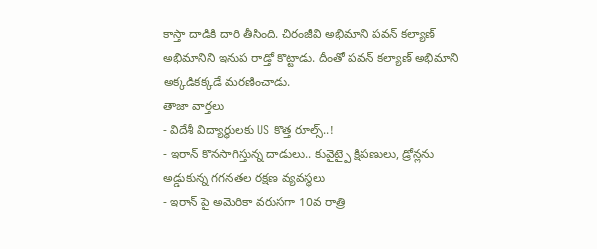కాస్తా దాడికి దారి తీసింది. చిరంజీవి అభిమాని పవన్ కల్యాణ్ అభిమానిని ఇనుప రాడ్తో కొట్టాడు. దీంతో పవన్ కల్యాణ్ అభిమాని అక్కడికక్కడే మరణించాడు.
తాజా వార్తలు
- విదేశీ విద్యార్థులకు US కొత్త రూల్స్..!
- ఇరాన్ కొనసాగిస్తున్న దాడులు.. కువైట్పై క్షిపణులు, డ్రోన్లను అడ్డుకున్న గగనతల రక్షణ వ్యవస్థలు
- ఇరాన్ పై అమెరికా వరుసగా 10వ రాత్రి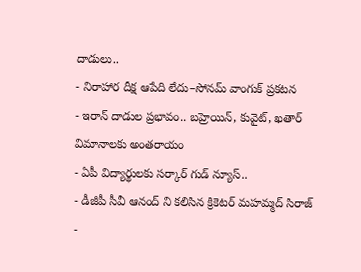దాడులు..
- నిరాహార దీక్ష ఆపేది లేదు–సోనమ్ వాంగుక్ ప్రకటన
- ఇరాన్ దాడుల ప్రభావం.. బహ్రెయిన్, కువైట్, ఖతార్ విమానాలకు అంతరాయం
- ఏపీ విద్యార్థులకు సర్కార్ గుడ్ న్యూస్..
- డీజీపీ సీవీ ఆనంద్ ని కలిసిన క్రికెటర్ మహమ్మద్ సిరాజ్
-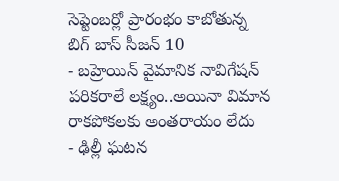సెప్టెంబర్లో ప్రారంభం కాబోతున్న బిగ్ బాస్ సీజన్ 10
- బహ్రెయిన్ వైమానిక నావిగేషన్ పరికరాలే లక్ష్యం..అయినా విమాన రాకపోకలకు అంతరాయం లేదు
- ఢిల్లీ ఘటన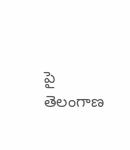పై తెలంగాణ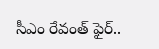సీఎం రేవంత్ ఫైర్..